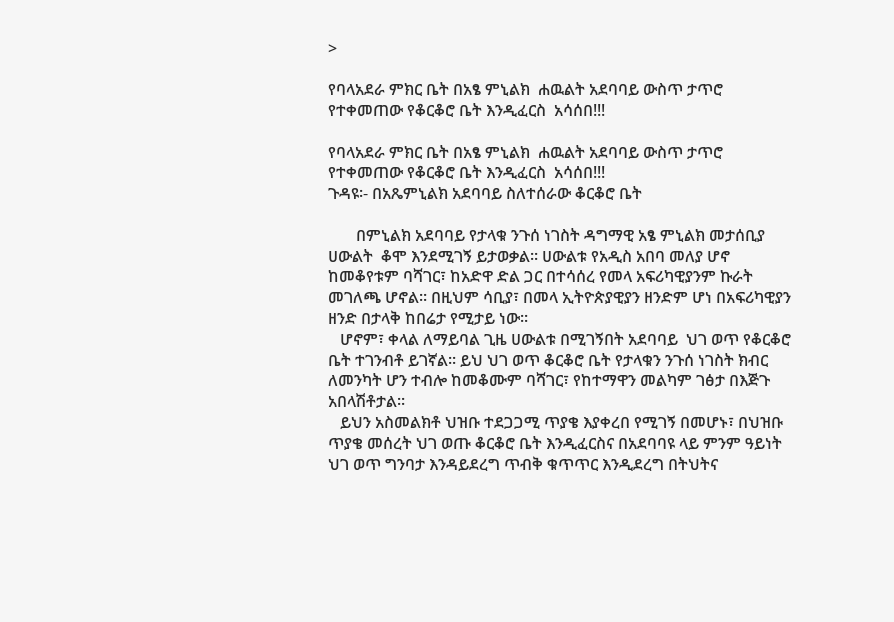>

የባላአደራ ምክር ቤት በአፄ ምኒልክ  ሐዉልት አደባባይ ውስጥ ታጥሮ የተቀመጠው የቆርቆሮ ቤት እንዲፈርስ  አሳሰበ!!!

የባላአደራ ምክር ቤት በአፄ ምኒልክ  ሐዉልት አደባባይ ውስጥ ታጥሮ የተቀመጠው የቆርቆሮ ቤት እንዲፈርስ  አሳሰበ!!!
ጉዳዩ፡- በአጼምኒልክ አደባባይ ስለተሰራው ቆርቆሮ ቤት

       በምኒልክ አደባባይ የታላቁ ንጉሰ ነገስት ዳግማዊ አፄ ምኒልክ መታሰቢያ  ሀውልት  ቆሞ እንደሚገኝ ይታወቃል፡፡ ሀውልቱ የአዲስ አበባ መለያ ሆኖ ከመቆየቱም ባሻገር፣ ከአድዋ ድል ጋር በተሳሰረ የመላ አፍሪካዊያንም ኩራት መገለጫ ሆኖል፡፡ በዚህም ሳቢያ፣ በመላ ኢትዮጵያዊያን ዘንድም ሆነ በአፍሪካዊያን ዘንድ በታላቅ ከበሬታ የሚታይ ነው፡፡
   ሆኖም፣ ቀላል ለማይባል ጊዜ ሀውልቱ በሚገኝበት አደባባይ  ህገ ወጥ የቆርቆሮ ቤት ተገንብቶ ይገኛል፡፡ ይህ ህገ ወጥ ቆርቆሮ ቤት የታላቁን ንጉሰ ነገስት ክብር ለመንካት ሆን ተብሎ ከመቆሙም ባሻገር፣ የከተማዋን መልካም ገፅታ በእጅጉ አበላሽቶታል፡፡
   ይህን አስመልክቶ ህዝቡ ተደጋጋሚ ጥያቄ እያቀረበ የሚገኝ በመሆኑ፣ በህዝቡ ጥያቄ መሰረት ህገ ወጡ ቆርቆሮ ቤት እንዲፈርስና በአደባባዩ ላይ ምንም ዓይነት ህገ ወጥ ግንባታ እንዳይደረግ ጥብቅ ቁጥጥር እንዲደረግ በትህትና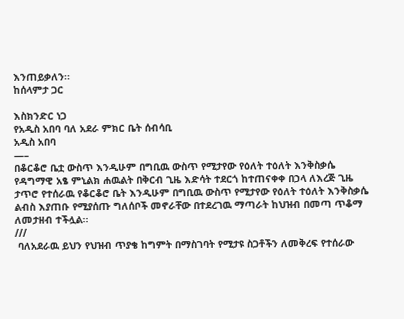እንጠይቃለን፡፡
ከሰላምታ ጋር

እስክንድር ነጋ
የአዲስ አበባ ባለ አደራ ምክር ቤት ሰብሳቢ
አዲስ አበባ
—–
በቆርቆሮ ቤቷ ውስጥ እንዲሁም በግቢዉ ውስጥ የሚታየው የዕለት ተዕለት እንቅስቃሴ
የዳግማዊ አፄ ምኒልክ ሐዉልት በቅርብ ጊዜ እድሳት ተደርጎ ከተጠናቀቀ በኃላ ለእረጅ ጊዜ ታጥሮ የተሰራዉ የቆርቆሮ ቤት እንዲሁም በግቢዉ ውስጥ የሚታየው የዕለት ተዕለት እንቅስቃሴ ልብስ እያጠቡ የሚያሰጡ ግለሰቦች መኖራቸው በተደረገዉ ማጣራት ከህዝብ በመጣ ጥቆማ ለመታዘብ ተችሏል፡፡
///
 ባለአደራዉ ይህን የህዝብ ጥያቄ ከግምት በማስገባት የሚታዩ ስጋቶችን ለመቅረፍ የተሰራው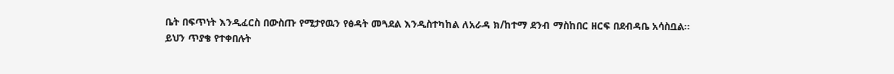ቤት በፍጥነት እንዲፈርስ በውስጡ የሚታየዉን የፅዳት መጓደል እንዲስተካከል ለአራዳ ክ/ከተማ ደንብ ማስከበር ዘርፍ በደብዳቤ አሳስቧል፡፡
ይህን ጥያቄ የተቀበሉት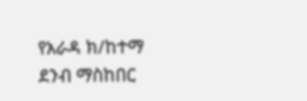የአራዳ ክ/ከተማ ደንብ ማስከበር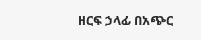ዘርፍ ኃላፊ በአጭር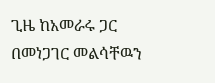ጊዜ ከአመራሩ ጋር በመነጋገር መልሳቸዉን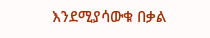እንደሚያሳውቁ በቃል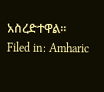አስረድተዋል፡፡
Filed in: Amharic